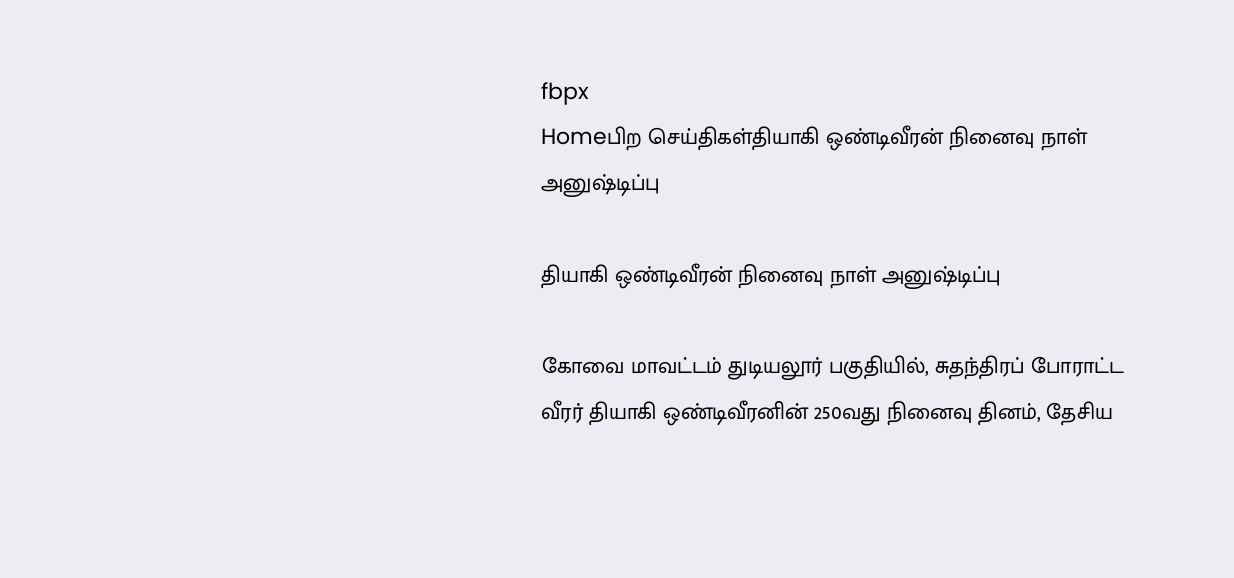fbpx
Homeபிற செய்திகள்தியாகி ஒண்டிவீரன் நினைவு நாள் அனுஷ்டிப்பு

தியாகி ஒண்டிவீரன் நினைவு நாள் அனுஷ்டிப்பு

கோவை மாவட்டம் துடியலூர் பகுதியில், சுதந்திரப் போராட்ட வீரர் தியாகி ஒண்டிவீரனின் 250வது நினைவு தினம், தேசிய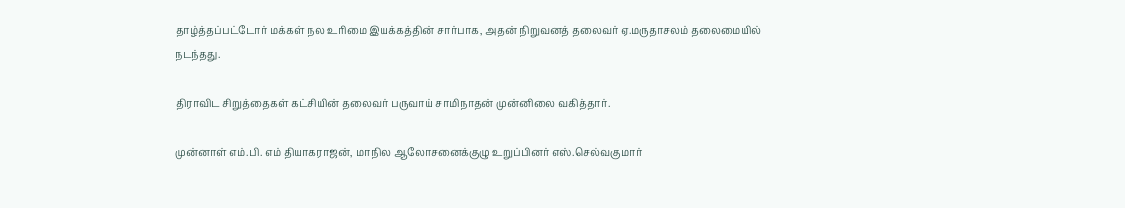தாழ்த்தப்பட்டோர் மக்கள் நல உரிமை இயக்கத்தின் சார்பாக, அதன் நிறுவனத் தலைவர் ஏ.மருதாசலம் தலைமையில் நடந்தது.

திராவிட சிறுத்தைகள் கட்சியின் தலைவர் பருவாய் சாமிநாதன் முன்னிலை வகித்தார்.

முன்னாள் எம்.பி. எம் தியாகராஜன், மாநில ஆலோசனைக்குழு உறுப்பினர் எஸ்.செல்வகுமார்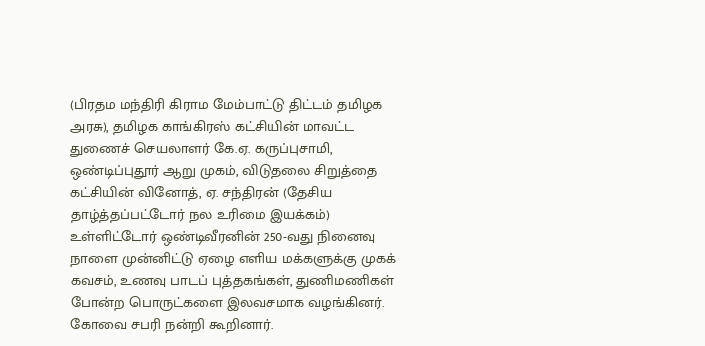(பிரதம மந்திரி கிராம மேம்பாட்டு திட்டம் தமிழக அரசு), தமிழக காங்கிரஸ் கட்சியின் மாவட்ட துணைச் செயலாளர் கே.ஏ. கருப்புசாமி, ஒண்டிப்புதூர் ஆறு முகம், விடுதலை சிறுத்தை கட்சியின் வினோத், ஏ. சந்திரன் (தேசிய தாழ்த்தப்பட்டோர் நல உரிமை இயக்கம்) உள்ளிட்டோர் ஒண்டிவீரனின் 250-வது நினைவு நாளை முன்னிட்டு ஏழை எளிய மக்களுக்கு முகக் கவசம், உணவு பாடப் புத்தகங்கள், துணிமணிகள் போன்ற பொருட்களை இலவசமாக வழங்கினர். கோவை சபரி நன்றி கூறினார்.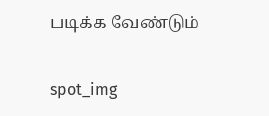படிக்க வேண்டும்

spot_img